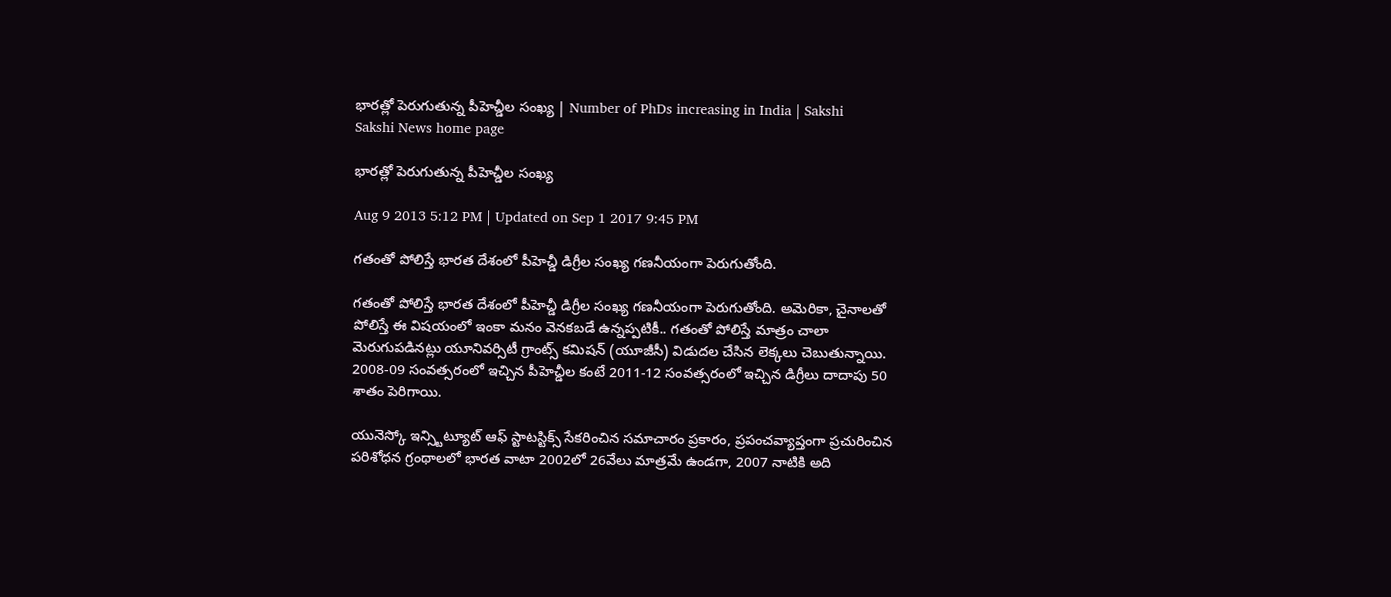భారత్లో పెరుగుతున్న పీహెచ్డీల సంఖ్య | Number of PhDs increasing in India | Sakshi
Sakshi News home page

భారత్లో పెరుగుతున్న పీహెచ్డీల సంఖ్య

Aug 9 2013 5:12 PM | Updated on Sep 1 2017 9:45 PM

గతంతో పోలిస్తే భారత దేశంలో పీహెచ్డీ డిగ్రీల సంఖ్య గణనీయంగా పెరుగుతోంది.

గతంతో పోలిస్తే భారత దేశంలో పీహెచ్డీ డిగ్రీల సంఖ్య గణనీయంగా పెరుగుతోంది. అమెరికా, చైనాలతో పోలిస్తే ఈ విషయంలో ఇంకా మనం వెనకబడే ఉన్నప్పటికీ.. గతంతో పోలిస్తే మాత్రం చాలా మెరుగుపడినట్లు యూనివర్సిటీ గ్రాంట్స్ కమిషన్ (యూజీసీ) విడుదల చేసిన లెక్కలు చెబుతున్నాయి. 2008-09 సంవత్సరంలో ఇచ్చిన పీహెచ్డీల కంటే 2011-12 సంవత్సరంలో ఇచ్చిన డిగ్రీలు దాదాపు 50 శాతం పెరిగాయి.

యునెస్కో ఇన్స్టిట్యూట్ ఆఫ్ స్టాటస్టిక్స్ సేకరించిన సమాచారం ప్రకారం, ప్రపంచవ్యాప్తంగా ప్రచురించిన పరిశోధన గ్రంథాలలో భారత వాటా 2002లో 26వేలు మాత్రమే ఉండగా, 2007 నాటికి అది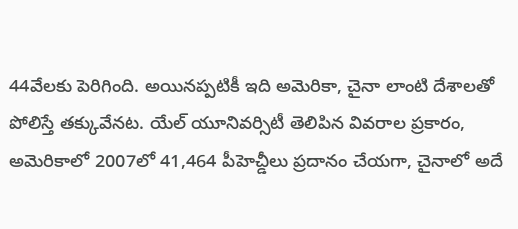44వేలకు పెరిగింది. అయినప్పటికీ ఇది అమెరికా, చైనా లాంటి దేశాలతో పోలిస్తే తక్కువేనట. యేల్ యూనివర్సిటీ తెలిపిన వివరాల ప్రకారం, అమెరికాలో 2007లో 41,464 పీహెచ్డీలు ప్రదానం చేయగా, చైనాలో అదే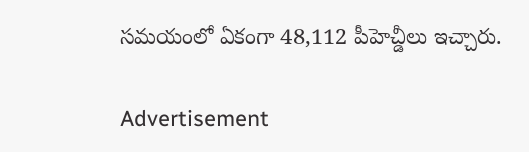సమయంలో ఏకంగా 48,112 పీహెచ్డీలు ఇచ్చారు.

Advertisement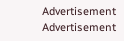Advertisement
Advertisement